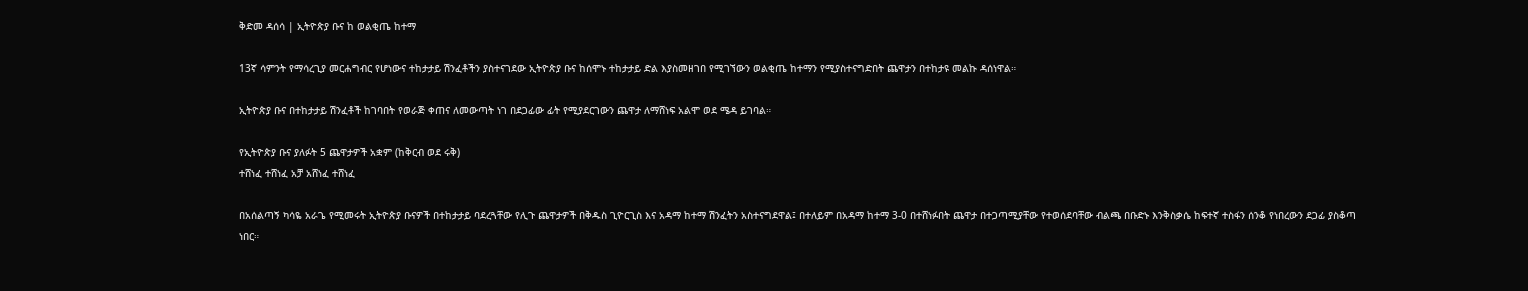ቅድመ ዳሰሳ | ኢትዮጵያ ቡና ከ ወልቂጤ ከተማ

13ኛ ሳምንት የማሳረጊያ መርሐግብር የሆነውና ተከታታይ ሽንፈቶችን ያስተናገደው ኢትዮጵያ ቡና ከሰሞኑ ተከታታይ ድል እያስመዘገበ የሚገኘውን ወልቂጤ ከተማን የሚያስተናግድበት ጨዋታን በተከታዩ መልኩ ዳሰነዋል።

ኢትዮጵያ ቡና በተከታታይ ሽንፈቶች ከገባበት የወራጅ ቀጠና ለመውጣት ነገ በደጋፊው ፊት የሚያደርገውን ጨዋታ ለማሸነፍ አልሞ ወደ ሜዳ ይገባል።

የኢትዮጵያ ቡና ያለፉት 5 ጨዋታዎች አቋም (ከቅርብ ወደ ሩቅ)
ተሸነፈ ተሸነፈ አቻ አሸነፈ ተሸነፈ

በአሰልጣኝ ካሳዬ አራጌ የሚመሩት ኢትዮጵያ ቡናዎች በተከታታይ ባደረጓቸው የሊጉ ጨዋታዎች በቅዱስ ጊዮርጊስ እና አዳማ ከተማ ሽንፈትን አስተናግደዋል፤ በተለይም በአዳማ ከተማ 3-0 በተሸነፉበት ጨዋታ በተጋጣሚያቸው የተወሰደባቸው ብልጫ በቡድኑ እንቅስቃሴ ከፍተኛ ተስፋን ሰንቆ የነበረውን ደጋፊ ያስቆጣ ነበር።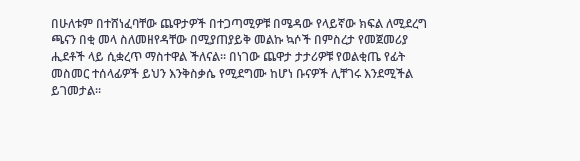በሁለቱም በተሸነፈባቸው ጨዋታዎች በተጋጣሚዎቹ በሜዳው የላይኛው ክፍል ለሚደረግ ጫናን በቂ መላ ስለመዘየዳቸው በሚያጠያይቅ መልኩ ኳሶች በምስረታ የመጀመሪያ ሒደቶች ላይ ሲቋረጥ ማስተዋል ችለናል። በነገው ጨዋታ ታታሪዎቹ የወልቂጤ የፊት መስመር ተሰላፊዎች ይህን እንቅስቃሴ የሚደግሙ ከሆነ ቡናዎች ሊቸገሩ እንደሚችል ይገመታል።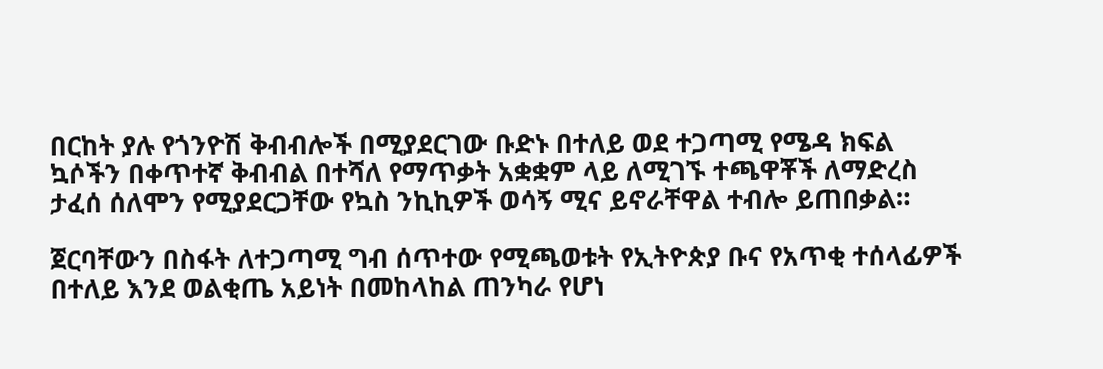በርከት ያሉ የጎንዮሽ ቅብብሎች በሚያደርገው ቡድኑ በተለይ ወደ ተጋጣሚ የሜዳ ክፍል ኳሶችን በቀጥተኛ ቅብብል በተሻለ የማጥቃት አቋቋም ላይ ለሚገኙ ተጫዋቾች ለማድረስ ታፈሰ ሰለሞን የሚያደርጋቸው የኳስ ንኪኪዎች ወሳኝ ሚና ይኖራቸዋል ተብሎ ይጠበቃል።

ጀርባቸውን በስፋት ለተጋጣሚ ግብ ሰጥተው የሚጫወቱት የኢትዮጵያ ቡና የአጥቂ ተሰላፊዎች በተለይ እንደ ወልቂጤ አይነት በመከላከል ጠንካራ የሆነ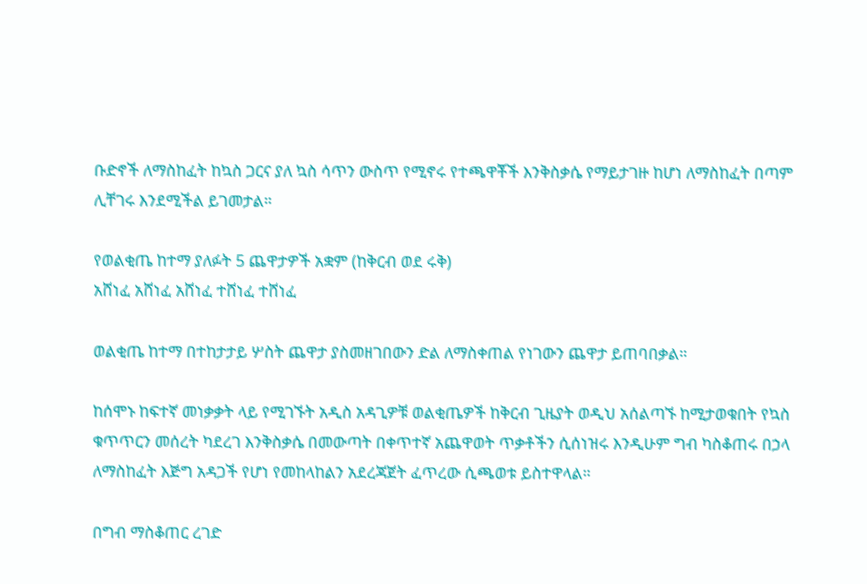ቡድኖች ለማስከፈት ከኳስ ጋርና ያለ ኳስ ሳጥን ውስጥ የሚኖሩ የተጫዋቾች እንቅስቃሴ የማይታገዙ ከሆነ ለማስከፈት በጣም ሊቸገሩ እንደሚችል ይገመታል።

የወልቂጤ ከተማ ያለፉት 5 ጨዋታዎች አቋም (ከቅርብ ወደ ሩቅ)
አሸነፈ አሸነፈ አሸነፈ ተሸነፈ ተሸነፈ

ወልቂጤ ከተማ በተከታታይ ሦስት ጨዋታ ያስመዘገበውን ድል ለማስቀጠል የነገውን ጨዋታ ይጠባበቃል።

ከሰሞኑ ከፍተኛ መነቃቃት ላይ የሚገኙት አዲስ አዳጊዎቹ ወልቂጤዎች ከቅርብ ጊዜያት ወዲህ አሰልጣኙ ከሚታወቁበት የኳስ ቁጥጥርን መሰረት ካደረገ እንቅስቃሴ በመውጣት በቀጥተኛ አጨዋወት ጥቃቶችን ሲሰነዝሩ እንዲሁም ግብ ካስቆጠሩ በኃላ ለማስከፈት እጅግ አዳጋች የሆነ የመከላከልን አደረጃጀት ፈጥረው ሲጫወቱ ይስተዋላል።

በግብ ማስቆጠር ረገድ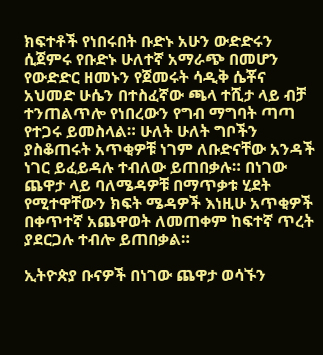ክፍተቶች የነበሩበት ቡድኑ አሁን ውድድሩን ሲጀምሩ የቡድኑ ሁለተኛ አማራጭ በመሆን የውድድር ዘመኑን የጀመሩት ሳዲቅ ሴቾና አህመድ ሁሴን በተስፈኛው ጫላ ተሺታ ላይ ብቻ ተንጠልጥሎ የነበረውን የግብ ማግባት ጣጣ የተጋሩ ይመስላል። ሁለት ሁለት ግቦችን ያስቆጠሩት አጥቂዎቹ ነገም ለቡድናቸው አንዳች ነገር ይፈይዳሉ ተብለው ይጠበቃሉ። በነገው ጨዋታ ላይ ባለሜዳዎቹ በማጥቃቱ ሂደት የሚተዋቸውን ክፍት ሜዳዎች እነዚሁ አጥቂዎች በቀጥተኛ አጨዋወት ለመጠቀም ከፍተኛ ጥረት ያደርጋሉ ተብሎ ይጠበቃል።

ኢትዮጵያ ቡናዎች በነገው ጨዋታ ወሳኙን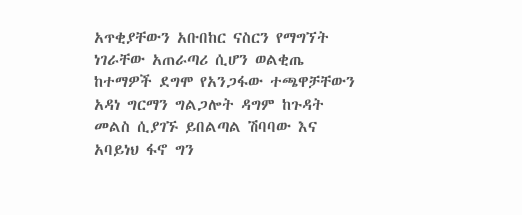አጥቂያቸውን አቡበከር ናስርን የማግኘት ነገራቸው አጠራጣሪ ሲሆን ወልቂጤ ከተማዎች ደግሞ የአንጋፋው ተጫዋቻቸውን አዳነ ግርማን ግልጋሎት ዳግም ከጉዳት መልስ ሲያገኙ ይበልጣል ሽባባው እና አባይነህ ፋኖ ግን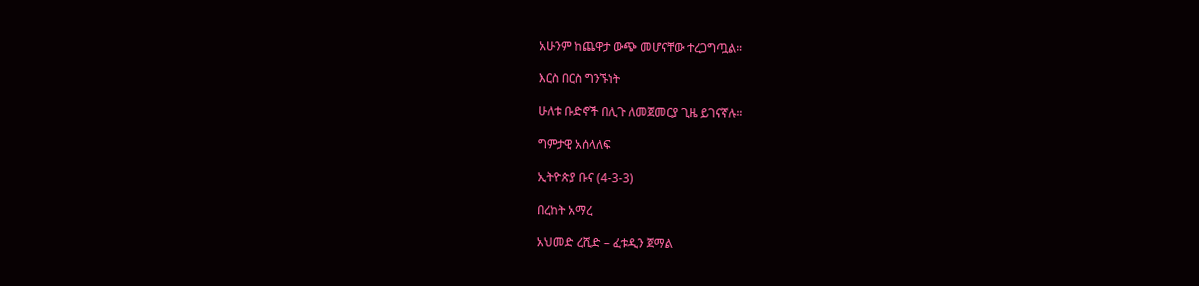አሁንም ከጨዋታ ውጭ መሆናቸው ተረጋግጧል።

እርስ በርስ ግንኙነት

ሁለቱ ቡድኖች በሊጉ ለመጀመርያ ጊዜ ይገናኛሉ።

ግምታዊ አሰላለፍ

ኢትዮጵያ ቡና (4-3-3)

በረከት አማረ

አህመድ ረሺድ – ፈቱዲን ጀማል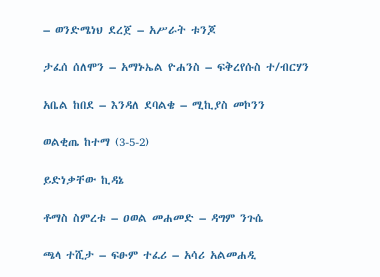– ወንድሜነህ ደረጀ – አሥራት ቱንጆ

ታፈሰ ሰለሞን – አማኑኤል ዮሐንስ – ፍቅረየሱስ ተ/ብርሃን

አቤል ከበደ – እንዳለ ደባልቄ – ሚኪያስ መኮንን

ወልቂጤ ከተማ (3-5-2)

ይድነቃቸው ኪዳኔ

ቶማስ ስምረቱ – ዐወል መሐመድ – ዳግም ንጉሴ

ጫላ ተሺታ – ፍፁም ተፈሪ – አሳሪ አልመሐዲ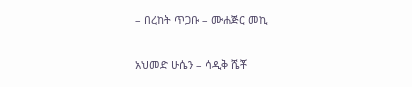– በረከት ጥጋቡ – ሙሐጅር መኪ

አህመድ ሁሴን – ሳዲቅ ሼቾ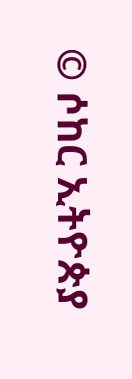© ሶከር ኢትዮጵያ